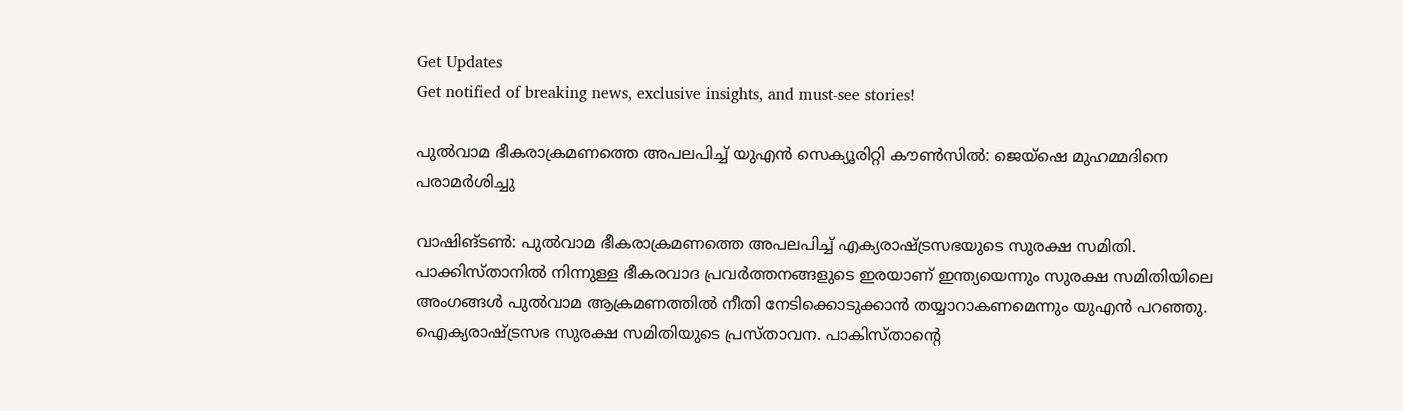Get Updates
Get notified of breaking news, exclusive insights, and must-see stories!

പുല്‍വാമ ഭീകരാക്രമണത്തെ അപലപിച്ച് യുഎന്‍ സെക്യൂരിറ്റി കൗണ്‍സില്‍: ജെയ്ഷെ മുഹമ്മദിനെ പരാമര്‍ശിച്ചു

വാഷിങ്ടണ്‍: പുല്‍വാമ ഭീകരാക്രമണത്തെ അപലപിച്ച് എക്യരാഷ്ട്രസഭയുടെ സുരക്ഷ സമിതി. പാക്കിസ്താനില്‍ നിന്നുള്ള ഭീകരവാദ പ്രവര്‍ത്തനങ്ങളുടെ ഇരയാണ് ഇന്ത്യയെന്നും സുരക്ഷ സമിതിയിലെ അംഗങ്ങള്‍ പുല്‍വാമ ആക്രമണത്തില്‍ നീതി നേടിക്കൊടുക്കാന്‍ തയ്യാറാകണമെന്നും യുഎന്‍ പറഞ്ഞു. ഐക്യരാഷ്ട്രസഭ സുരക്ഷ സമിതിയുടെ പ്രസ്താവന. പാകിസ്താന്റെ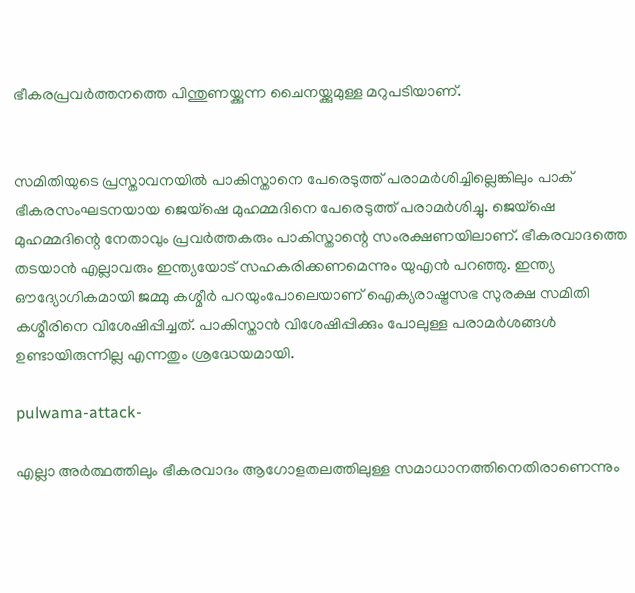ഭീകരപ്രവര്‍ത്തനത്തെ പിന്തുണയ്ക്കുന്ന ചൈനയ്ക്കുമുള്ള മറുപടിയാണ്.


സമിതിയുടെ പ്രസ്താവനയില്‍ പാകിസ്താനെ പേരെടുത്ത് പരാമര്‍ശിച്ചില്ലെങ്കിലും പാക് ഭീകരസംഘടനയായ ജെയ്ഷെ മുഹമ്മദിനെ പേരെടുത്ത് പരാമര്‍ശിച്ചു. ജെയ്‌ഷെ മുഹമ്മദിന്റെ നേതാവും പ്രവര്‍ത്തകരും പാകിസ്താന്റെ സംരക്ഷണയിലാണ്. ഭീകരവാദത്തെ തടയാന്‍ എല്ലാവരും ഇന്ത്യയോട് സഹകരിക്കണമെന്നും യുഎന്‍ പറഞ്ഞു. ഇന്ത്യ ഔദ്യോഗികമായി ജമ്മു കശ്മീര്‍ പറയുംപോലെയാണ് ഐക്യരാഷ്ട്രസഭ സുരക്ഷ സമിതി കശ്മീരിനെ വിശേഷിപ്പിച്ചത്. പാകിസ്താന്‍ വിശേഷിപ്പിക്കും പോലുള്ള പരാമര്‍ശങ്ങള്‍ ഉണ്ടായിരുന്നില്ല എന്നതും ശ്രദ്ധേയമായി.

pulwama-attack-

എല്ലാ അര്‍ത്ഥത്തിലും ഭീകരവാദം ആഗോളതലത്തിലുള്ള സമാധാനത്തിനെതിരാണെന്നും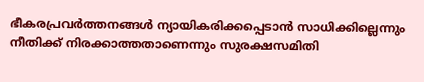ഭീകരപ്രവര്‍ത്തനങ്ങള്‍ ന്യായികരിക്കപ്പെടാന്‍ സാധിക്കില്ലെന്നും നീതിക്ക് നിരക്കാത്തതാണെന്നും സുരക്ഷസമിതി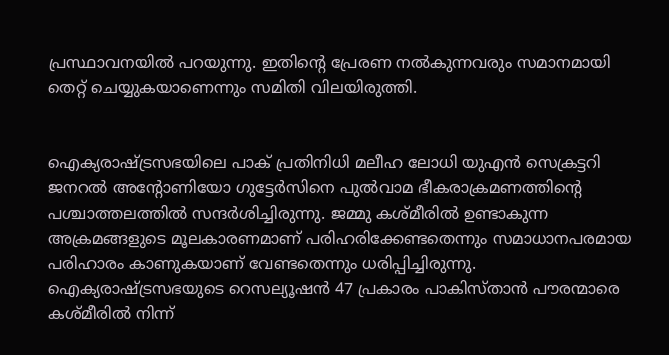പ്രസ്ഥാവനയില്‍ പറയുന്നു. ഇതിന്റെ പ്രേരണ നല്‍കുന്നവരും സമാനമായി തെറ്റ് ചെയ്യുകയാണെന്നും സമിതി വിലയിരുത്തി.


ഐക്യരാഷ്ട്രസഭയിലെ പാക് പ്രതിനിധി മലീഹ ലോധി യുഎന്‍ സെക്രട്ടറി ജനറല്‍ അന്‍റോണിയോ ഗുട്ടേര്‍സിനെ പുല്‍വാമ ഭീകരാക്രമണത്തിന്റെ പശ്ചാത്തലത്തില്‍ സന്ദര്‍ശിച്ചിരുന്നു. ജമ്മു കശ്മീരില്‍ ഉണ്ടാകുന്ന അക്രമങ്ങളുടെ മൂലകാരണമാണ് പരിഹരിക്കേണ്ടതെന്നും സമാധാനപരമായ പരിഹാരം കാണുകയാണ് വേണ്ടതെന്നും ധരിപ്പിച്ചിരുന്നു. ഐക്യരാഷ്ട്രസഭയുടെ റെസല്യൂഷന്‍ 47 പ്രകാരം പാകിസ്താന്‍ പൗരന്മാരെ കശ്മീരില്‍ നിന്ന്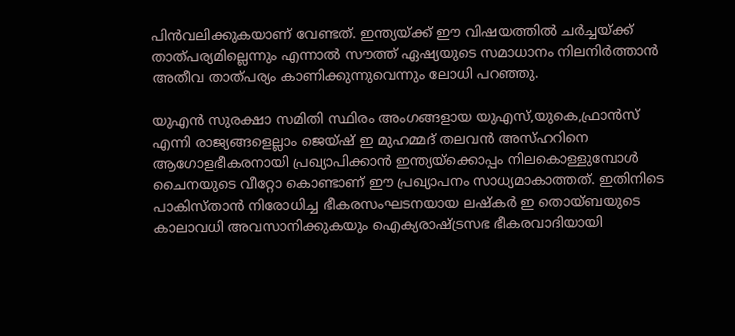പിന്‍വലിക്കുകയാണ് വേണ്ടത്. ഇന്ത്യയ്ക്ക് ഈ വിഷയത്തില്‍ ചര്‍ച്ചയ്ക്ക് താത്പര്യമില്ലെന്നും എന്നാല്‍ സൗത്ത് ഏഷ്യയുടെ സമാധാനം നിലനിര്‍ത്താന്‍ അതീവ താത്പര്യം കാണിക്കുന്നുവെന്നും ലോധി പറഞ്ഞു.

യുഎന്‍ സുരക്ഷാ സമിതി സ്ഥിരം അംഗങ്ങളായ യുഎസ്,യുകെ,ഫ്രാന്‍സ് എന്നി രാജ്യങ്ങളെല്ലാം ജെയ്ഷ് ഇ മുഹമ്മദ് തലവന്‍ അസ്ഹറിനെ ആഗോളഭീകരനായി പ്രഖ്യാപിക്കാന്‍ ഇന്ത്യയ്‌ക്കൊപ്പം നിലകൊള്ളുമ്പോള്‍ ചൈനയുടെ വീറ്റോ കൊണ്ടാണ് ഈ പ്രഖ്യാപനം സാധ്യമാകാത്തത്. ഇതിനിടെ പാകിസ്താന്‍ നിരോധിച്ച ഭീകരസംഘടനയായ ലഷ്‌കര്‍ ഇ തൊയ്ബയുടെ കാലാവധി അവസാനിക്കുകയും ഐക്യരാഷ്ട്രസഭ ഭീകരവാദിയായി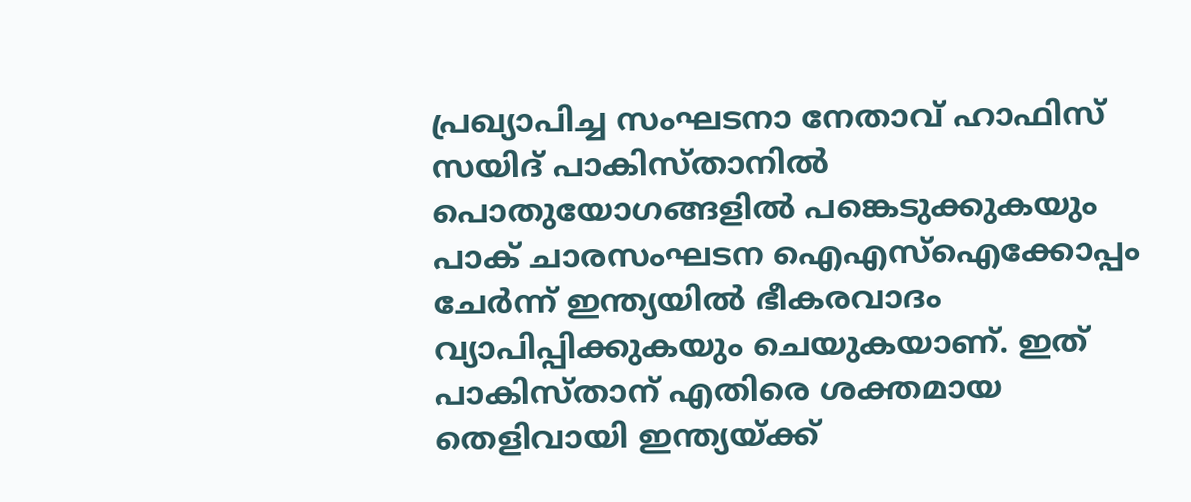പ്രഖ്യാപിച്ച സംഘടനാ നേതാവ് ഹാഫിസ് സയിദ് പാകിസ്താനില്‍ പൊതുയോഗങ്ങളില്‍ പങ്കെടുക്കുകയും പാക് ചാരസംഘടന ഐഎസ്‌ഐക്കോപ്പം ചേര്‍ന്ന് ഇന്ത്യയില്‍ ഭീകരവാദം വ്യാപിപ്പിക്കുകയും ചെയുകയാണ്. ഇത് പാകിസ്താന് എതിരെ ശക്തമായ തെളിവായി ഇന്ത്യയ്ക്ക്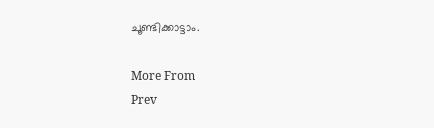ചൂണ്ടിക്കാട്ടാം.

More From
Prev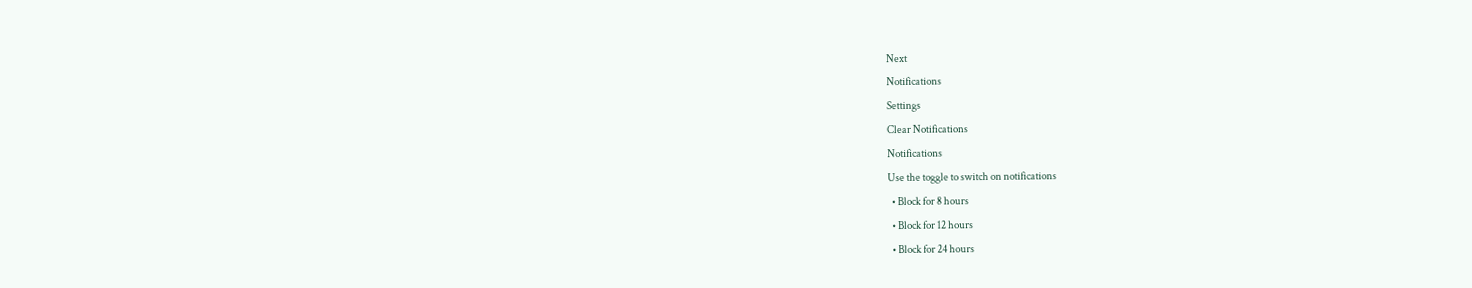Next
Notifications
Settings
Clear Notifications
Notifications
Use the toggle to switch on notifications
  • Block for 8 hours
  • Block for 12 hours
  • Block for 24 hours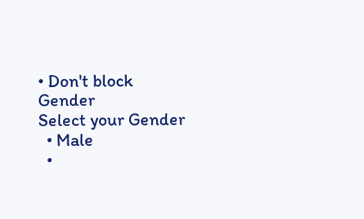• Don't block
Gender
Select your Gender
  • Male
  •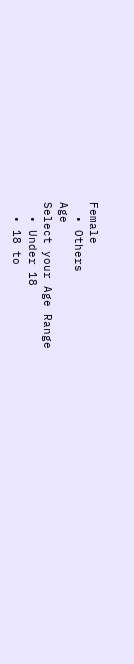Female
  • Others
Age
Select your Age Range
  • Under 18
  • 18 to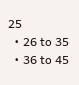25
  • 26 to 35
  • 36 to 45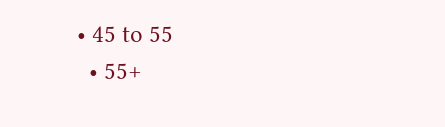• 45 to 55
  • 55+